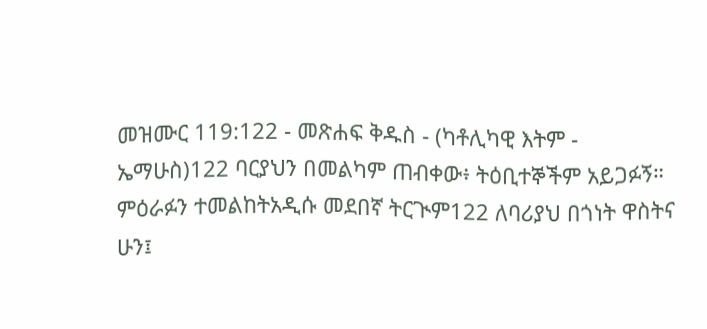መዝሙር 119:122 - መጽሐፍ ቅዱስ - (ካቶሊካዊ እትም - ኤማሁስ)122 ባርያህን በመልካም ጠብቀው፥ ትዕቢተኞችም አይጋፉኝ። ምዕራፉን ተመልከትአዲሱ መደበኛ ትርጒም122 ለባሪያህ በጎነት ዋስትና ሁን፤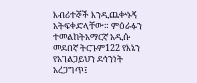እብሪተኞች እንዲጨቍኑኝ አትፍቀድላቸው። ምዕራፉን ተመልከትአማርኛ አዲሱ መደበኛ ትርጉም122 የእኔን የአገልጋይህን ደኅንነት አረጋግጥ፤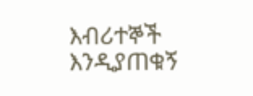እብሪተኞች እንዲያጠቁኝ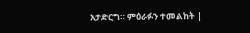አታድርግ። ምዕራፉን ተመልከት |